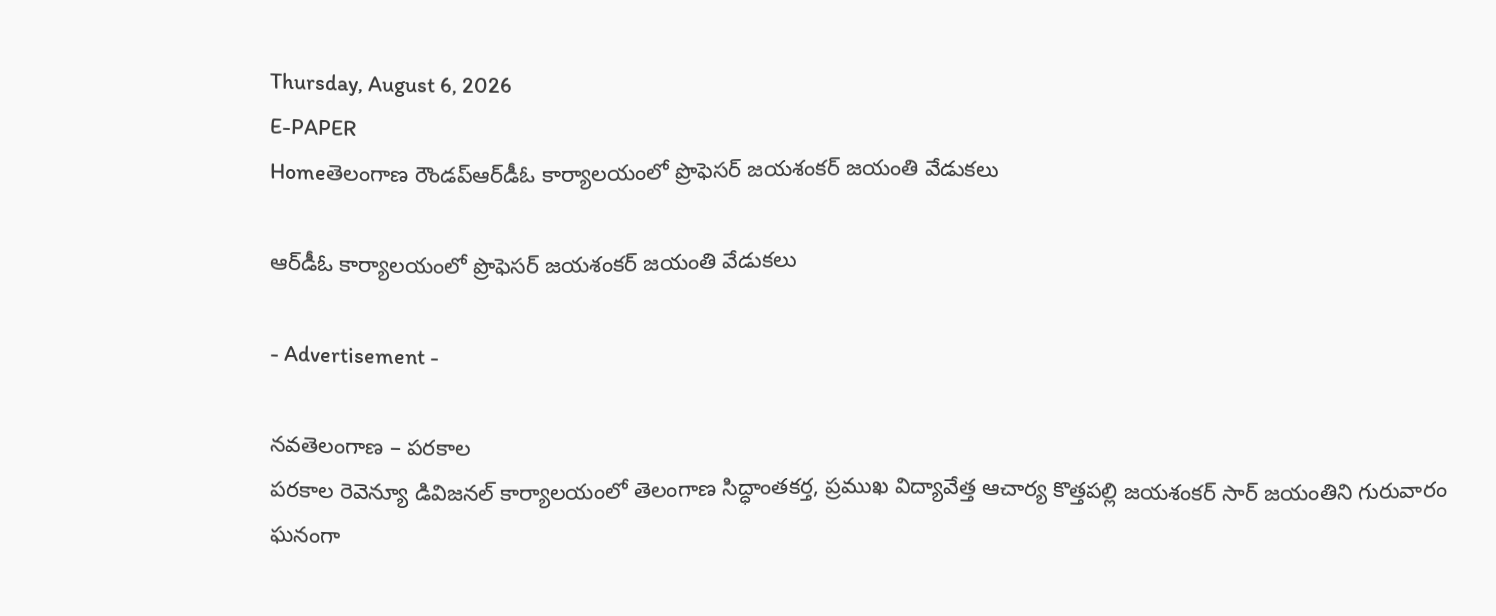Thursday, August 6, 2026
E-PAPER
Homeతెలంగాణ రౌండప్ఆర్‌డీఓ కార్యాలయంలో ప్రొఫెసర్ జయశంకర్ జయంతి వేడుకలు

ఆర్‌డీఓ కార్యాలయంలో ప్రొఫెసర్ జయశంకర్ జయంతి వేడుకలు

- Advertisement -

నవతెలంగాణ – పరకాల
పరకాల రెవెన్యూ డివిజనల్ కార్యాలయంలో తెలంగాణ సిద్ధాంతకర్త, ప్రముఖ విద్యావేత్త ఆచార్య కొత్తపల్లి జయశంకర్ సార్ జయంతిని గురువారం ఘనంగా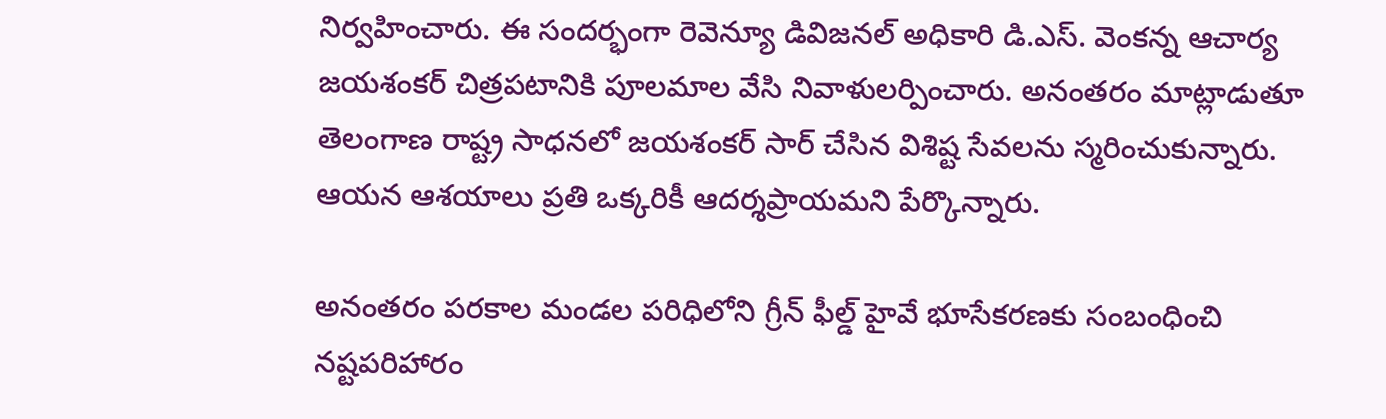నిర్వహించారు. ఈ సందర్భంగా రెవెన్యూ డివిజనల్ అధికారి డి.ఎస్. వెంకన్న ఆచార్య జయశంకర్ చిత్రపటానికి పూలమాల వేసి నివాళులర్పించారు. అనంతరం మాట్లాడుతూ తెలంగాణ రాష్ట్ర సాధనలో జయశంకర్ సార్ చేసిన విశిష్ట సేవలను స్మరించుకున్నారు. ఆయన ఆశయాలు ప్రతి ఒక్కరికీ ఆదర్శప్రాయమని పేర్కొన్నారు.

అనంతరం పరకాల మండల పరిధిలోని గ్రీన్ ఫీల్డ్ హైవే భూసేకరణకు సంబంధించి నష్టపరిహారం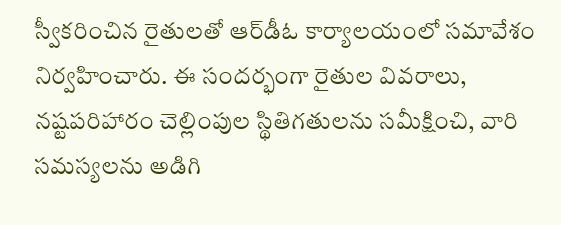స్వీకరించిన రైతులతో ఆర్‌డీఓ కార్యాలయంలో సమావేశం నిర్వహించారు. ఈ సందర్భంగా రైతుల వివరాలు, నష్టపరిహారం చెల్లింపుల స్థితిగతులను సమీక్షించి, వారి సమస్యలను అడిగి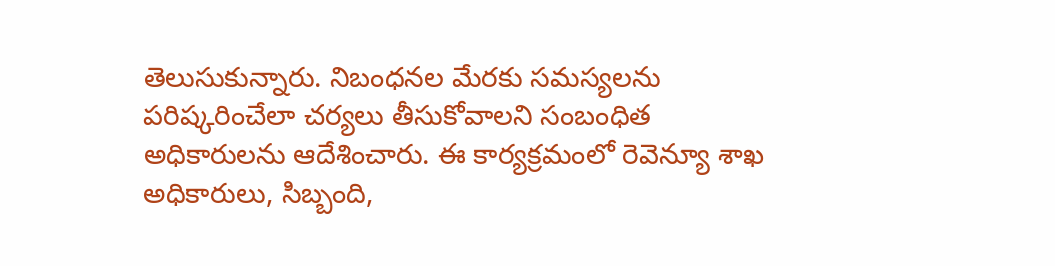తెలుసుకున్నారు. నిబంధనల మేరకు సమస్యలను పరిష్కరించేలా చర్యలు తీసుకోవాలని సంబంధిత అధికారులను ఆదేశించారు. ఈ కార్యక్రమంలో రెవెన్యూ శాఖ అధికారులు, సిబ్బంది,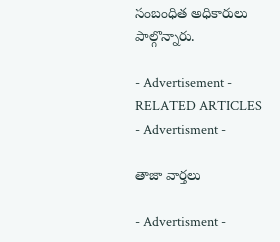సంబంధిత అధికారులు పాల్గొన్నారు.

- Advertisement -
RELATED ARTICLES
- Advertisment -

తాజా వార్తలు

- Advertisment -